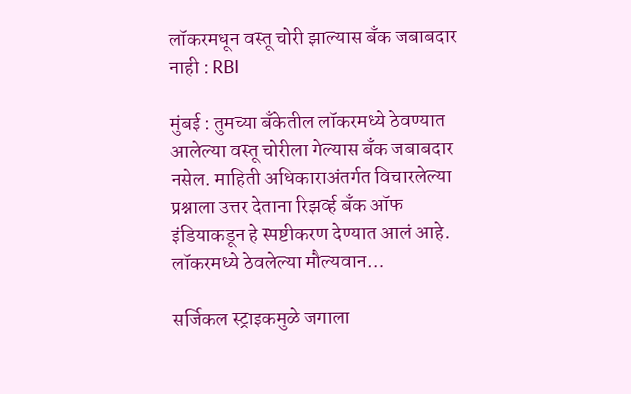लॉकरमधून वस्तू चोरी झाल्यास बँक जबाबदार नाही : RBI

मुंबई : तुमच्या बँकेतील लॉकरमध्ये ठेवण्यात आलेल्या वस्तू चोरीला गेल्यास बँक जबाबदार नसेल. माहिती अधिकाराअंतर्गत विचारलेल्या प्रश्नाला उत्तर देताना रिझर्व्ह बँक ऑफ इंडियाकडून हे स्पष्टीकरण देण्यात आलं आहे. लॉकरमध्ये ठेवलेल्या मौल्यवान…

सर्जिकल स्ट्राइकमुळे जगाला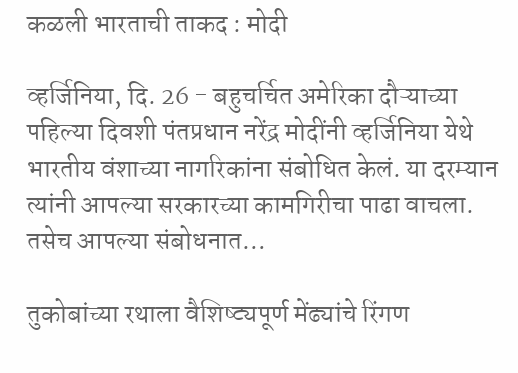कळली भारताची ताकद : मोदी

व्हर्जिनिया, दि. 26 - बहुचर्चित अमेरिका दौऱ्याच्या पहिल्या दिवशी पंतप्रधान नरेंद्र मोदींनी व्हर्जिनिया येथे भारतीय वंशाच्या नागरिकांना संबोधित केलं. या दरम्यान त्यांनी आपल्या सरकारच्या कामगिरीचा पाढा वाचला. तसेच आपल्या संबोधनात…

तुकोबांच्या रथाला वैशिष्ट्यपूर्ण मेंढ्यांचे रिंगण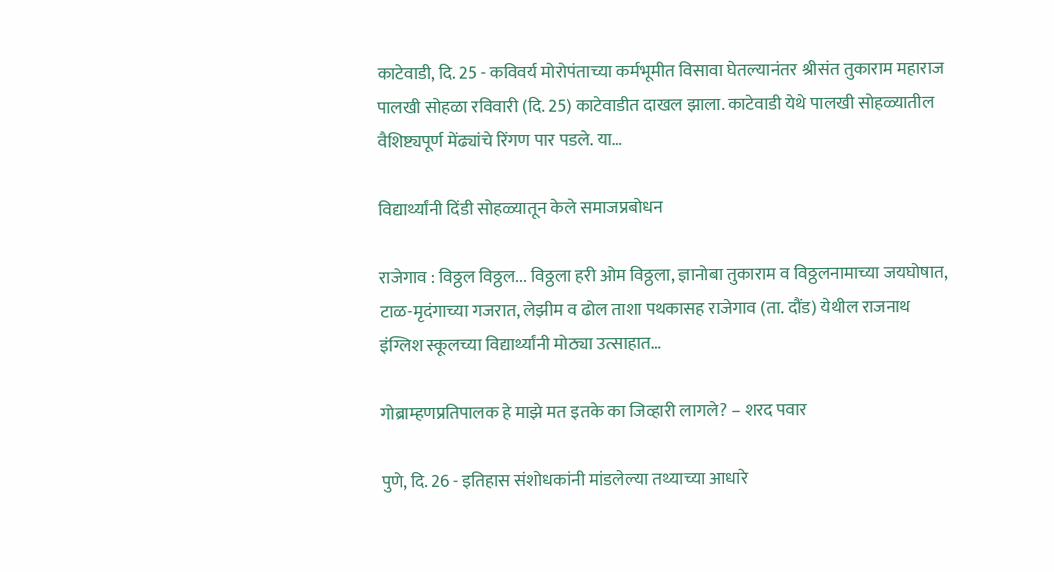काटेवाडी, दि. 25 - कविवर्य मोरोपंताच्या कर्मभूमीत विसावा घेतल्यानंतर श्रीसंत तुकाराम महाराज पालखी सोहळा रविवारी (दि. 25) काटेवाडीत दाखल झाला. काटेवाडी येथे पालखी सोहळ्यातील वैशिष्ट्यपूर्ण मेंढ्यांचे रिंगण पार पडले. या…

विद्यार्थ्यांनी दिंडी सोहळ्यातून केले समाजप्रबोधन

राजेगाव : विठ्ठल विठ्ठल... विठ्ठला हरी ओम विठ्ठला, ज्ञानोबा तुकाराम व विठ्ठलनामाच्या जयघोषात, टाळ-मृदंगाच्या गजरात, लेझीम व ढोल ताशा पथकासह राजेगाव (ता. दौंड) येथील राजनाथ इंग्लिश स्कूलच्या विद्यार्थ्यांनी मोठ्या उत्साहात…

गोब्राम्हणप्रतिपालक हे माझे मत इतके का जिव्हारी लागले? – शरद पवार

पुणे, दि. 26 - इतिहास संशोधकांनी मांडलेल्या तथ्याच्या आधारे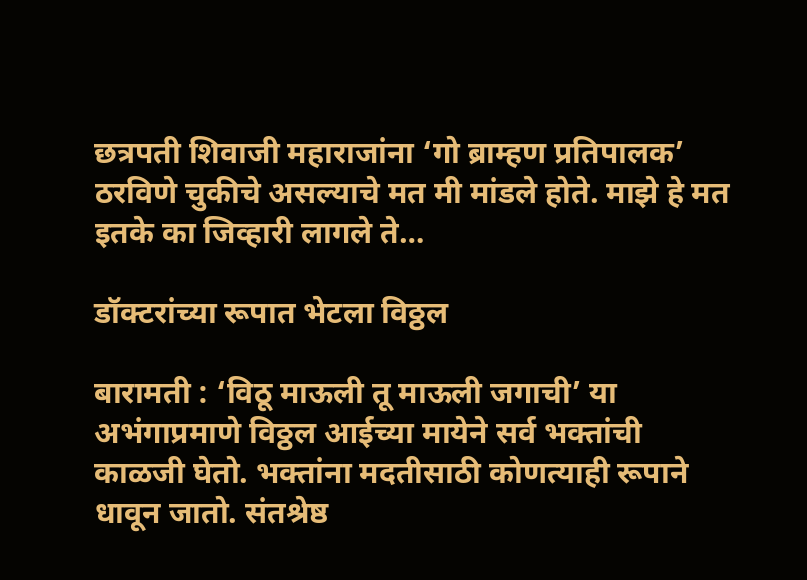छत्रपती शिवाजी महाराजांना ‘गो ब्राम्हण प्रतिपालक’ ठरविणे चुकीचे असल्याचे मत मी मांडले होते. माझे हे मत इतके का जिव्हारी लागले ते…

डॉक्टरांच्या रूपात भेटला विठ्ठल

बारामती : ‘विठू माऊली तू माऊली जगाची’ या अभंगाप्रमाणे विठ्ठल आईच्या मायेने सर्व भक्तांची काळजी घेतो. भक्तांना मदतीसाठी कोणत्याही रूपाने धावून जातो. संतश्रेष्ठ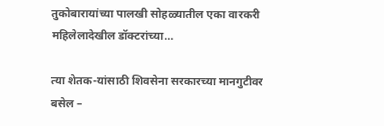तुकोबारायांच्या पालखी सोहळ्यातील एका वारकरी महिलेलादेखील डॉक्टरांच्या…

त्या शेतक-यांसाठी शिवसेना सरकारच्या मानगुटीवर बसेल –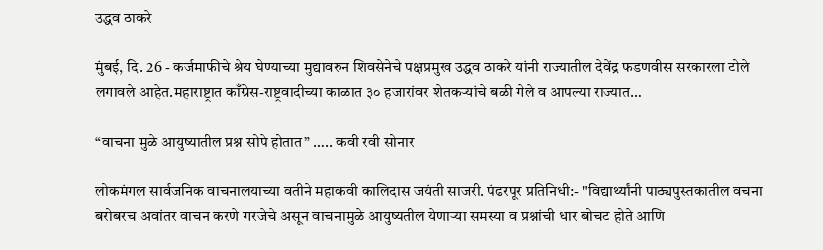उद्धव ठाकरे

मुंबई, दि. 26 - कर्जमाफीचे श्रेय घेण्याच्या मुद्यावरुन शिवसेनेचे पक्षप्रमुख उद्धव ठाकरे यांनी राज्यातील देवेंद्र फडणवीस सरकारला टोले लगावले आहेत.महाराष्ट्रात काँग्रेस-राष्ट्रवादीच्या काळात ३० हजारांवर शेतकऱ्यांचे बळी गेले व आपल्या राज्यात…

“वाचना मुळे आयुष्यातील प्रश्न सोपे होतात” ….. कवी रवी सोनार

लोकमंगल सार्वजनिक वाचनालयाच्या वतीने महाकवी कालिदास जयंती साजरी. पंढरपूर प्रतिनिधी:- "विद्यार्थ्यांनी पाठ्यपुस्तकातील वचना बरोबरच अवांतर वाचन करणे गरजेचे असून वाचनामुळे आयुष्यतील येणाऱ्या समस्या व प्रश्नांची धार बोचट होते आणि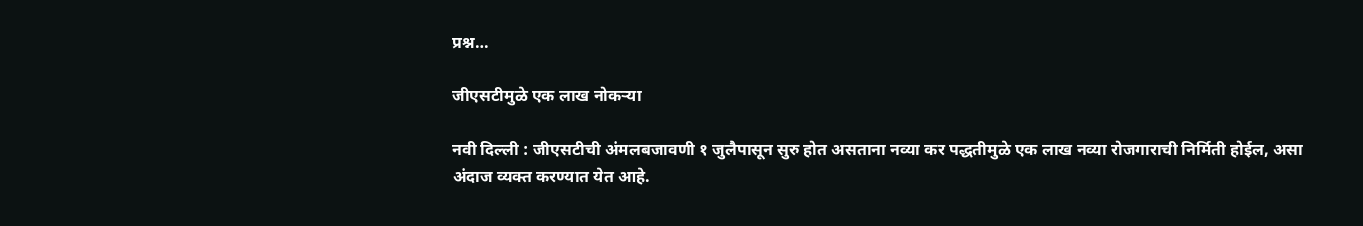प्रश्न…

जीएसटीमुळे एक लाख नोकऱ्या

नवी दिल्ली : जीएसटीची अंमलबजावणी १ जुलैपासून सुरु होत असताना नव्या कर पद्धतीमुळे एक लाख नव्या रोजगाराची निर्मिती होईल, असा अंदाज व्यक्त करण्यात येत आहे.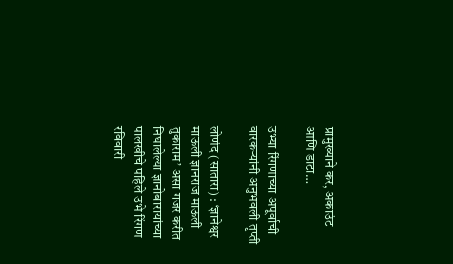प्रामुख्याने कर, अकाउंट आणि डाटा…

उभ्या रिंगणाच्या अपूर्वाची वारकऱ्यांनी अनुभवली तृप्ती

लोणंद (सातारा) : ‘ज्ञानेश्वर माऊली ज्ञानराज माऊली तुकाराम’ असा गजर करीत निघालेल्या ज्ञानोबारायांच्या पालखीचे पहिले उभे रिंगण रविवारी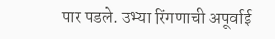पार पडले. उभ्या रिंगणाची अपूर्वाई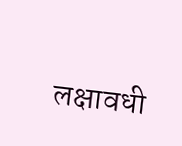लक्षावधी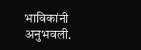भाविकांनी अनुभवली.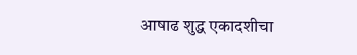आषाढ शुद्ध एकादशीचा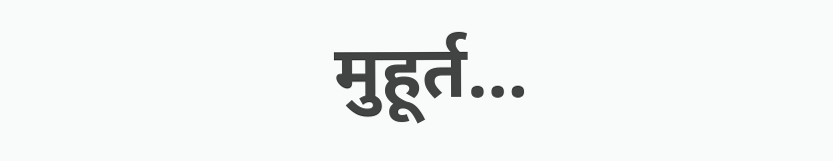मुहूर्त…